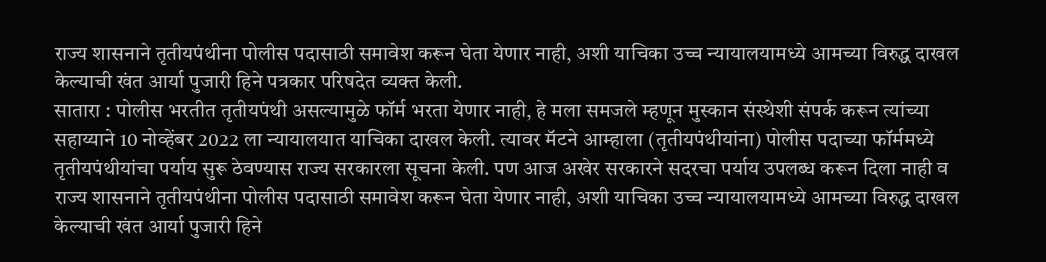राज्य शासनाने तृतीयपंथीना पोलीस पदासाठी समावेश करून घेता येणार नाही, अशी याचिका उच्च न्यायालयामध्ये आमच्या विरुद्ध दाखल केल्याची खंत आर्या पुजारी हिने पत्रकार परिषदेत व्यक्त केली.
सातारा : पोलीस भरतीत तृतीयपंथी असल्यामुळे फॉर्म भरता येणार नाही, हे मला समजले म्हणून मुस्कान संस्थेशी संपर्क करून त्यांच्या सहाय्याने 10 नोव्हेंबर 2022 ला न्यायालयात याचिका दाखल केली. त्यावर मॅटने आम्हाला (तृतीयपंथीयांना) पोलीस पदाच्या फॉर्ममध्ये तृतीयपंथीयांचा पर्याय सुरू ठेवण्यास राज्य सरकारला सूचना केली. पण आज अखेर सरकारने सदरचा पर्याय उपलब्ध करून दिला नाही व राज्य शासनाने तृतीयपंथीना पोलीस पदासाठी समावेश करून घेता येणार नाही, अशी याचिका उच्च न्यायालयामध्ये आमच्या विरुद्ध दाखल केल्याची खंत आर्या पुजारी हिने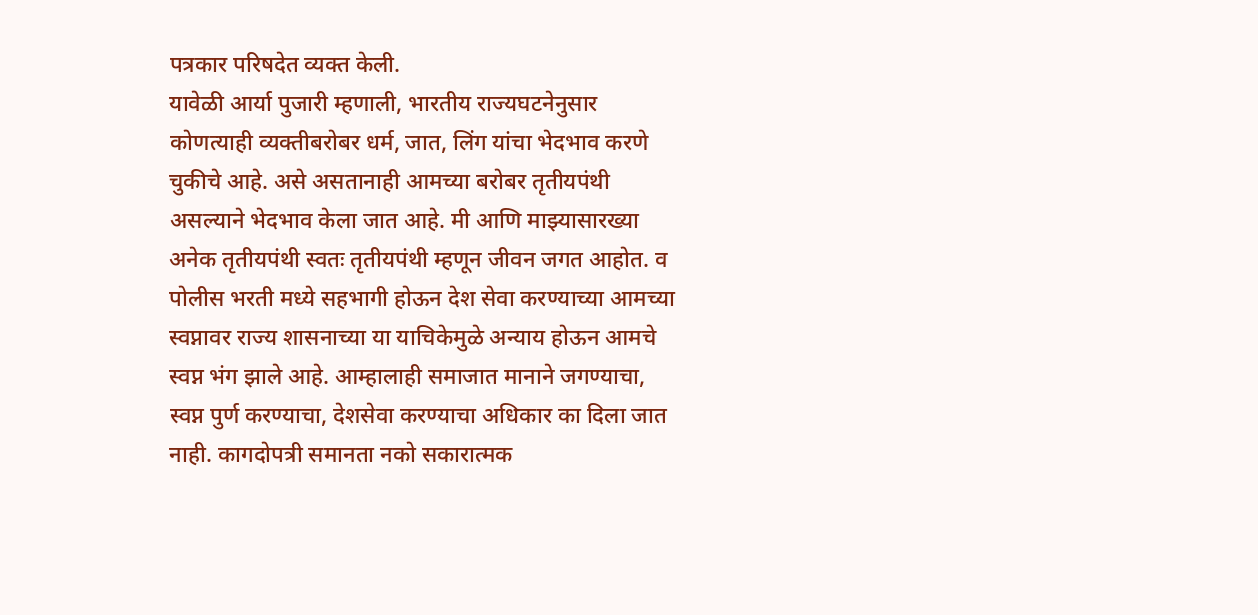पत्रकार परिषदेत व्यक्त केली.
यावेळी आर्या पुजारी म्हणाली, भारतीय राज्यघटनेनुसार कोणत्याही व्यक्तीबरोबर धर्म, जात, लिंग यांचा भेदभाव करणे चुकीचे आहे. असे असतानाही आमच्या बरोबर तृतीयपंथी असल्याने भेदभाव केला जात आहे. मी आणि माझ्यासारख्या अनेक तृतीयपंथी स्वतः तृतीयपंथी म्हणून जीवन जगत आहोत. व पोलीस भरती मध्ये सहभागी होऊन देश सेवा करण्याच्या आमच्या स्वप्नावर राज्य शासनाच्या या याचिकेमुळे अन्याय होऊन आमचे स्वप्न भंग झाले आहे. आम्हालाही समाजात मानाने जगण्याचा, स्वप्न पुर्ण करण्याचा, देशसेवा करण्याचा अधिकार का दिला जात नाही. कागदोपत्री समानता नको सकारात्मक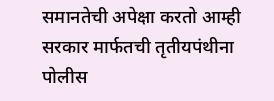समानतेची अपेक्षा करतो आम्ही सरकार मार्फतची तृतीयपंथीना पोलीस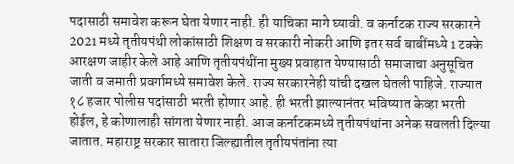पदासाठी समावेश करून घेता येणार नाही. ही याचिका मागे घ्यावी. व कर्नाटक राज्य सरकारने 2021 मध्ये तृतीयपंथी लोकांसाठी शिक्षण व सरकारी नोकरी आणि इतर सर्व बाबींमध्ये 1 टक्के आरक्षण जाहीर केले आहे आणि तृतीयपंथींना मुख्य प्रवाहात येण्यासाठी समाजाचा अनुसूचित जाती व जमाती प्रवर्गामध्ये समावेश केले. राज्य सरकारनेही यांची दखल घेतली पाहिजे. राज्यात १८ हजार पोलीस पदांसाठी भरती होणार आहे. ही भरती झाल्यानंतर भविष्यात केव्हा भरती होईल, हे कोणालाही सांगता येणार नाही. आज कर्नाटकमध्ये तृतीयपंथांना अनेक सवलती दिल्या जातात. महाराष्ट्र सरकार सातारा जिल्ह्यातील तृतीयपंतांना त्या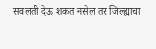सवलती देऊ शकत नसेल तर जिल्ह्याचा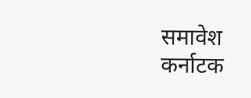समावेश कर्नाटक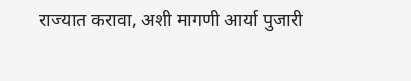राज्यात करावा, अशी मागणी आर्या पुजारी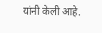यांनी केली आहे.